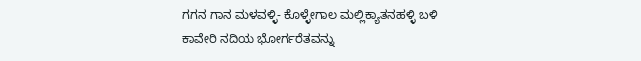ಗಗನ ಗಾನ ಮಳವಳ್ಳಿ- ಕೊಳ್ಳೇಗಾಲ ಮಲ್ಲಿಕ್ಯಾತನಹಳ್ಳಿ ಬಳಿ ಕಾವೇರಿ ನದಿಯ ಭೋರ್ಗರೆತವನ್ನು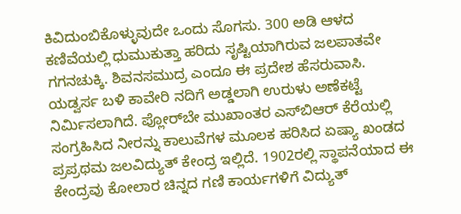ಕಿವಿದುಂಬಿಕೊಳ್ಳುವುದೇ ಒಂದು ಸೊಗಸು. 300 ಅಡಿ ಆಳದ ಕಣಿವೆಯಲ್ಲಿ ಧುಮುಕುತ್ತಾ ಹರಿದು ಸೃಷ್ಟಿಯಾಗಿರುವ ಜಲಪಾತವೇ ಗಗನಚುಕ್ಕಿ. ಶಿವನಸಮುದ್ರ ಎಂದೂ ಈ ಪ್ರದೇಶ ಹೆಸರುವಾಸಿ. ಯಡ್ವರ್ಸ ಬಳಿ ಕಾವೇರಿ ನದಿಗೆ ಅಡ್ಡಲಾಗಿ ಉರುಳು ಅಣೆಕಟ್ಟೆ ನಿರ್ಮಿಸಲಾಗಿದೆ. ಪ್ಲೋರ್‌ಬೇ ಮುಖಾಂತರ ಎಸ್‌ಬಿಆರ್ ಕೆರೆಯಲ್ಲಿ ಸಂಗ್ರಹಿಸಿದ ನೀರನ್ನು ಕಾಲುವೆಗಳ ಮೂಲಕ ಹರಿಸಿದ ಏಷ್ಯಾ ಖಂಡದ ಪ್ರಪ್ರಥಮ ಜಲವಿದ್ಯುತ್ ಕೇಂದ್ರ ಇಲ್ಲಿದೆ. 1902ರಲ್ಲಿ ಸ್ಥಾಪನೆಯಾದ ಈ ಕೇಂದ್ರವು ಕೋಲಾರ ಚಿನ್ನದ ಗಣಿ ಕಾರ್ಯಗಳಿಗೆ ವಿದ್ಯುತ್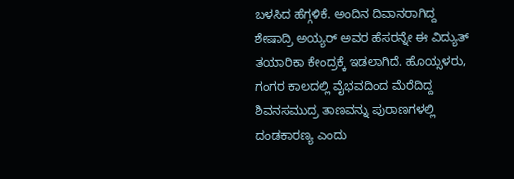ಬಳಸಿದ ಹೆಗ್ಗಳಿಕೆ. ಅಂದಿನ ದಿವಾನರಾಗಿದ್ದ ಶೇಷಾದ್ರಿ ಅಯ್ಯರ್ ಅವರ ಹೆಸರನ್ನೇ ಈ ವಿದ್ಯುತ್ ತಯಾರಿಕಾ ಕೇಂದ್ರಕ್ಕೆ ಇಡಲಾಗಿದೆ. ಹೊಯ್ಸಳರು, ಗಂಗರ ಕಾಲದಲ್ಲಿ ವೈಭವದಿಂದ ಮೆರೆದಿದ್ದ ಶಿವನಸಮುದ್ರ ತಾಣವನ್ನು ಪುರಾಣಗಳಲ್ಲಿ ದಂಡಕಾರಣ್ಯ ಎಂದು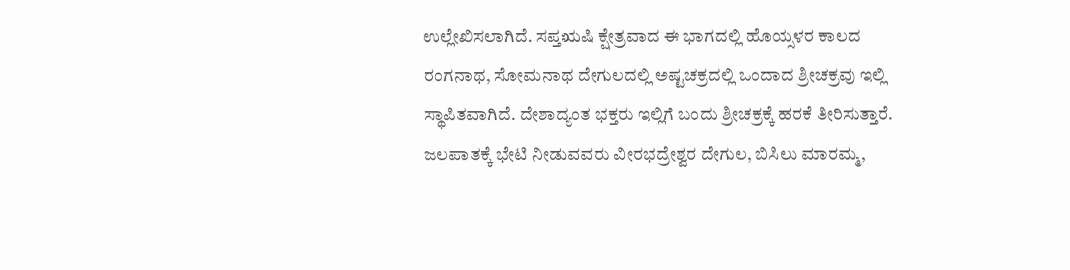ಉಲ್ಲೇಖಿಸಲಾಗಿದೆ. ಸಪ್ತಋಷಿ ಕ್ಷೇತ್ರವಾದ ಈ ಭಾಗದಲ್ಲಿ ಹೊಯ್ಸಳರ ಕಾಲದ ರಂಗನಾಥ, ಸೋಮನಾಥ ದೇಗುಲದಲ್ಲಿ ಅಷ್ಟಚಕ್ರದಲ್ಲಿ ಒಂದಾದ ಶ್ರೀಚಕ್ರವು ಇಲ್ಲಿ ಸ್ಥಾಪಿತವಾಗಿದೆ. ದೇಶಾದ್ಯಂತ ಭಕ್ತರು ಇಲ್ಲಿಗೆ ಬಂದು ಶ್ರೀಚಕ್ರಕ್ಕೆ ಹರಕೆ ತೀರಿಸುತ್ತಾರೆ. ಜಲಪಾತಕ್ಕೆ ಭೇಟಿ ನೀಡುವವರು ವೀರಭದ್ರೇಶ್ವರ ದೇಗುಲ, ಬಿಸಿಲು ಮಾರಮ್ಮ,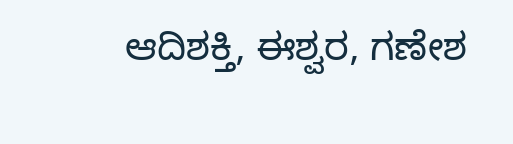ಆದಿಶಕ್ತಿ, ಈಶ್ವರ, ಗಣೇಶ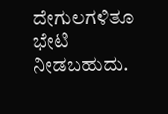ದೇಗುಲಗಳಿತೂ ಭೇಟಿ ನೀಡಬಹುದು.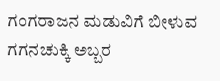ಗಂಗರಾಜನ ಮಡುವಿಗೆ ಬೀಳುವ ಗಗನಚುಕ್ಕಿ ಅಬ್ಬರ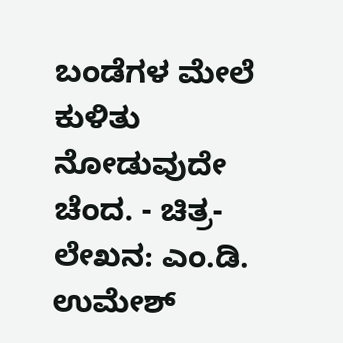ಬಂಡೆಗಳ ಮೇಲೆ ಕುಳಿತು ನೋಡುವುದೇ ಚೆಂದ. - ಚಿತ್ರ-ಲೇಖನ: ಎಂ.ಡಿ. ಉಮೇಶ್